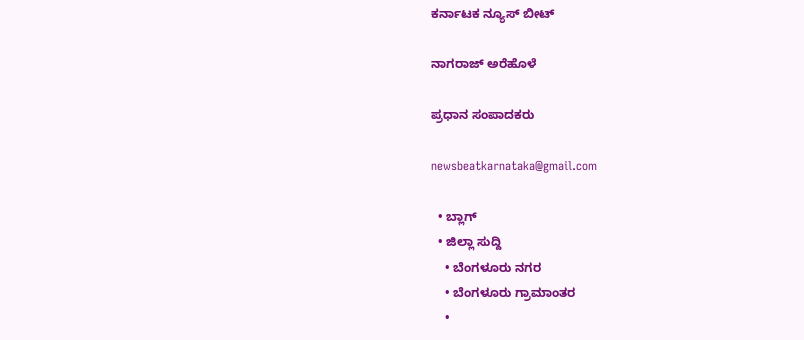ಕರ್ನಾಟಕ ನ್ಯೂಸ್ ಬೀಟ್

ನಾಗರಾಜ್ ಅರೆಹೊಳೆ

ಪ್ರಧಾನ ಸಂಪಾದಕರು

newsbeatkarnataka@gmail.com

  • ಬ್ಲಾಗ್
  • ಜಿಲ್ಲಾ ಸುದ್ದಿ
    • ಬೆಂಗಳೂರು ನಗರ
    • ಬೆಂಗಳೂರು ಗ್ರಾಮಾಂತರ
    •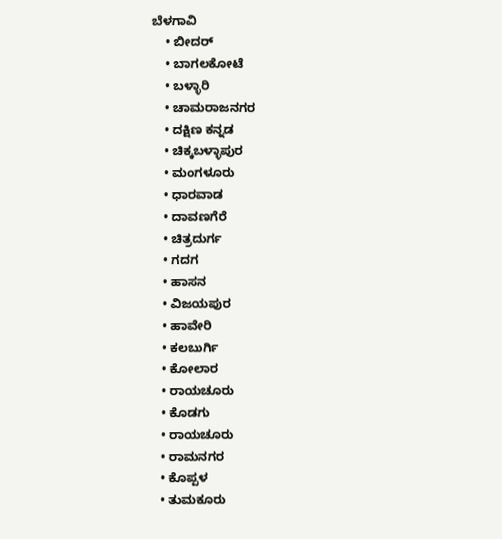ಬೆಳಗಾವಿ
    • ಬೀದರ್
    • ಬಾಗಲಕೋಟೆ
    • ಬಳ್ಳಾರಿ
    • ಚಾಮರಾಜನಗರ
    • ದಕ್ಷಿಣ ಕನ್ನಡ
    • ಚಿಕ್ಕಬಳ್ಳಾಪುರ
    • ಮಂಗಳೂರು
    • ಧಾರವಾಡ
    • ದಾವಣಗೆರೆ
    • ಚಿತ್ರದುರ್ಗ
    • ಗದಗ
    • ಹಾಸನ
    • ವಿಜಯಪುರ
    • ಹಾವೇರಿ
    • ಕಲಬುರ್ಗಿ
    • ಕೋಲಾರ
    • ರಾಯಚೂರು
    • ಕೊಡಗು
    • ರಾಯಚೂರು
    • ರಾಮನಗರ
    • ಕೊಪ್ಪಳ
    • ತುಮಕೂರು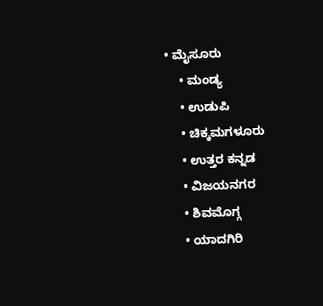• ಮೈಸೂರು
    • ಮಂಡ್ಯ
    • ಉಡುಪಿ
    • ಚಿಕ್ಕಮಗಳೂರು
    • ಉತ್ತರ ಕನ್ನಡ
    • ವಿಜಯನಗರ
    • ಶಿವಮೊಗ್ಗ
    • ಯಾದಗಿರಿ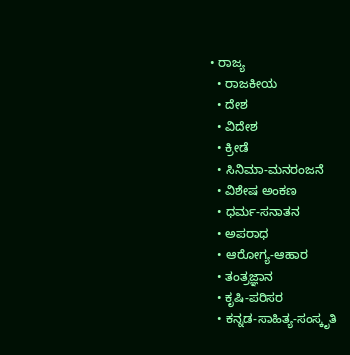• ರಾಜ್ಯ
  • ರಾಜಕೀಯ
  • ದೇಶ
  • ವಿದೇಶ
  • ಕ್ರೀಡೆ
  • ಸಿನಿಮಾ-ಮನರಂಜನೆ
  • ವಿಶೇಷ ಅಂಕಣ
  • ಧರ್ಮ-ಸನಾತನ
  • ಅಪರಾಧ
  • ಆರೋಗ್ಯ-ಆಹಾರ
  • ತಂತ್ರಜ್ಞಾನ
  • ಕೃಷಿ-ಪರಿಸರ
  • ಕನ್ನಡ-ಸಾಹಿತ್ಯ-ಸಂಸ್ಕೃತಿ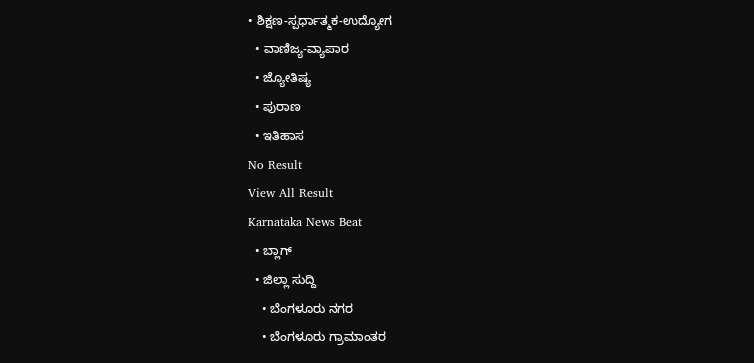• ಶಿಕ್ಷಣ-ಸ್ಪರ್ಧಾತ್ಮಕ-ಉದ್ಯೋಗ
  • ವಾಣಿಜ್ಯ-ವ್ಯಾಪಾರ
  • ಜ್ಯೋತಿಷ್ಯ
  • ಪುರಾಣ
  • ಇತಿಹಾಸ
No Result
View All Result
Karnataka News Beat
  • ಬ್ಲಾಗ್
  • ಜಿಲ್ಲಾ ಸುದ್ದಿ
    • ಬೆಂಗಳೂರು ನಗರ
    • ಬೆಂಗಳೂರು ಗ್ರಾಮಾಂತರ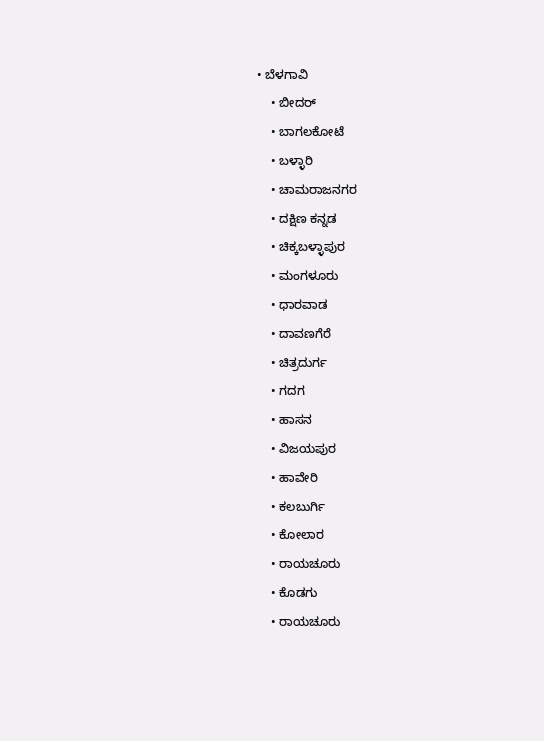• ಬೆಳಗಾವಿ
    • ಬೀದರ್
    • ಬಾಗಲಕೋಟೆ
    • ಬಳ್ಳಾರಿ
    • ಚಾಮರಾಜನಗರ
    • ದಕ್ಷಿಣ ಕನ್ನಡ
    • ಚಿಕ್ಕಬಳ್ಳಾಪುರ
    • ಮಂಗಳೂರು
    • ಧಾರವಾಡ
    • ದಾವಣಗೆರೆ
    • ಚಿತ್ರದುರ್ಗ
    • ಗದಗ
    • ಹಾಸನ
    • ವಿಜಯಪುರ
    • ಹಾವೇರಿ
    • ಕಲಬುರ್ಗಿ
    • ಕೋಲಾರ
    • ರಾಯಚೂರು
    • ಕೊಡಗು
    • ರಾಯಚೂರು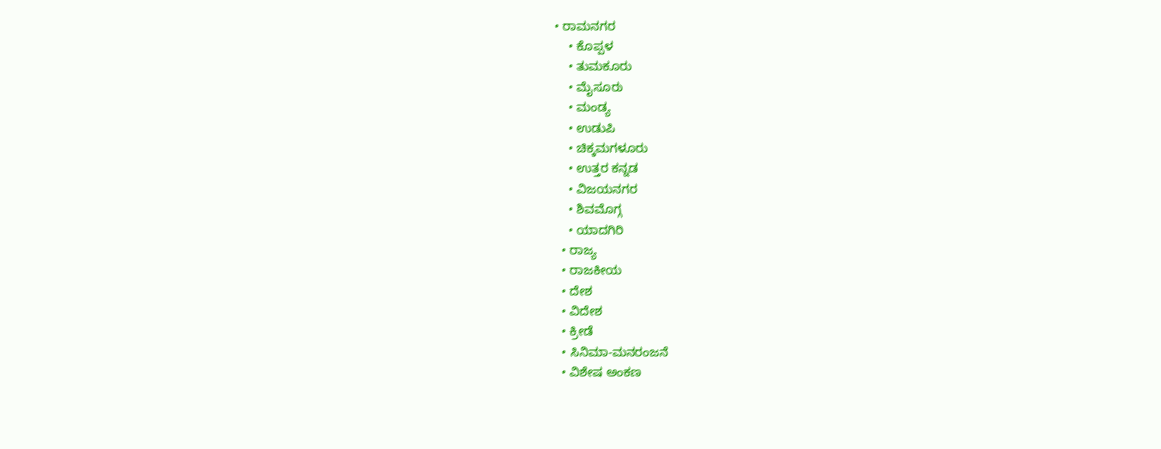• ರಾಮನಗರ
    • ಕೊಪ್ಪಳ
    • ತುಮಕೂರು
    • ಮೈಸೂರು
    • ಮಂಡ್ಯ
    • ಉಡುಪಿ
    • ಚಿಕ್ಕಮಗಳೂರು
    • ಉತ್ತರ ಕನ್ನಡ
    • ವಿಜಯನಗರ
    • ಶಿವಮೊಗ್ಗ
    • ಯಾದಗಿರಿ
  • ರಾಜ್ಯ
  • ರಾಜಕೀಯ
  • ದೇಶ
  • ವಿದೇಶ
  • ಕ್ರೀಡೆ
  • ಸಿನಿಮಾ-ಮನರಂಜನೆ
  • ವಿಶೇಷ ಅಂಕಣ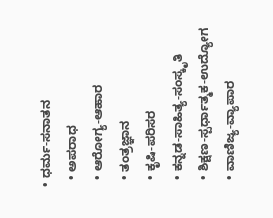• ಧರ್ಮ-ಸನಾತನ
  • ಅಪರಾಧ
  • ಆರೋಗ್ಯ-ಆಹಾರ
  • ತಂತ್ರಜ್ಞಾನ
  • ಕೃಷಿ-ಪರಿಸರ
  • ಕನ್ನಡ-ಸಾಹಿತ್ಯ-ಸಂಸ್ಕೃತಿ
  • ಶಿಕ್ಷಣ-ಸ್ಪರ್ಧಾತ್ಮಕ-ಉದ್ಯೋಗ
  • ವಾಣಿಜ್ಯ-ವ್ಯಾಪಾರ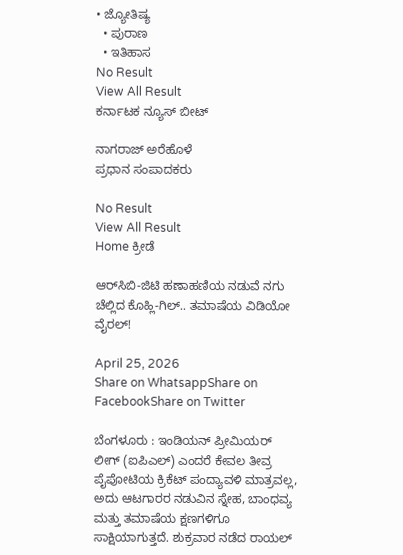• ಜ್ಯೋತಿಷ್ಯ
  • ಪುರಾಣ
  • ಇತಿಹಾಸ
No Result
View All Result
ಕರ್ನಾಟಕ ನ್ಯೂಸ್ ಬೀಟ್

ನಾಗರಾಜ್ ಅರೆಹೊಳೆ
ಪ್ರಧಾನ ಸಂಪಾದಕರು

No Result
View All Result
Home ಕ್ರೀಡೆ

ಆರ್‌ಸಿಬಿ-ಜಿಟಿ ಹಣಾಹಣಿಯ ನಡುವೆ ನಗು ಚೆಲ್ಲಿದ ಕೊಹ್ಲಿ-ಗಿಲ್.. ತಮಾಷೆಯ ವಿಡಿಯೋ ವೈರಲ್!

April 25, 2026
Share on WhatsappShare on FacebookShare on Twitter

ಬೆಂಗಳೂರು : ಇಂಡಿಯನ್ ಪ್ರೀಮಿಯರ್ ಲೀಗ್ (ಐಪಿಎಲ್) ಎಂದರೆ ಕೇವಲ ತೀವ್ರ ಪೈಪೋಟಿಯ ಕ್ರಿಕೆಟ್ ಪಂದ್ಯಾವಳಿ ಮಾತ್ರವಲ್ಲ, ಅದು ಆಟಗಾರರ ನಡುವಿನ ಸ್ನೇಹ, ಬಾಂಧವ್ಯ ಮತ್ತು ತಮಾಷೆಯ ಕ್ಷಣಗಳಿಗೂ ಸಾಕ್ಷಿಯಾಗುತ್ತದೆ. ಶುಕ್ರವಾರ ನಡೆದ ರಾಯಲ್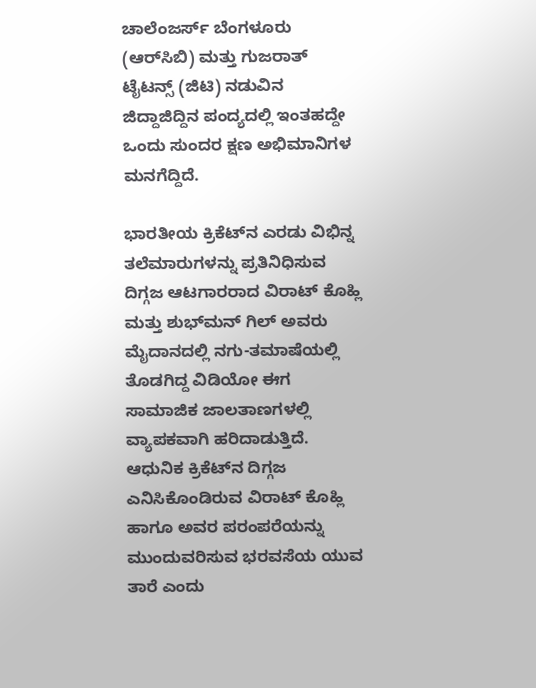ಚಾಲೆಂಜರ್ಸ್ ಬೆಂಗಳೂರು (ಆರ್‌ಸಿಬಿ) ಮತ್ತು ಗುಜರಾತ್ ಟೈಟನ್ಸ್ (ಜಿಟಿ) ನಡುವಿನ ಜಿದ್ದಾಜಿದ್ದಿನ ಪಂದ್ಯದಲ್ಲಿ ಇಂತಹದ್ದೇ ಒಂದು ಸುಂದರ ಕ್ಷಣ ಅಭಿಮಾನಿಗಳ ಮನಗೆದ್ದಿದೆ.

ಭಾರತೀಯ ಕ್ರಿಕೆಟ್‌ನ ಎರಡು ವಿಭಿನ್ನ ತಲೆಮಾರುಗಳನ್ನು ಪ್ರತಿನಿಧಿಸುವ ದಿಗ್ಗಜ ಆಟಗಾರರಾದ ವಿರಾಟ್ ಕೊಹ್ಲಿ ಮತ್ತು ಶುಭ್‌ಮನ್ ಗಿಲ್ ಅವರು ಮೈದಾನದಲ್ಲಿ ನಗು-ತಮಾಷೆಯಲ್ಲಿ ತೊಡಗಿದ್ದ ವಿಡಿಯೋ ಈಗ ಸಾಮಾಜಿಕ ಜಾಲತಾಣಗಳಲ್ಲಿ ವ್ಯಾಪಕವಾಗಿ ಹರಿದಾಡುತ್ತಿದೆ. ಆಧುನಿಕ ಕ್ರಿಕೆಟ್‌ನ ದಿಗ್ಗಜ ಎನಿಸಿಕೊಂಡಿರುವ ವಿರಾಟ್ ಕೊಹ್ಲಿ ಹಾಗೂ ಅವರ ಪರಂಪರೆಯನ್ನು ಮುಂದುವರಿಸುವ ಭರವಸೆಯ ಯುವ ತಾರೆ ಎಂದು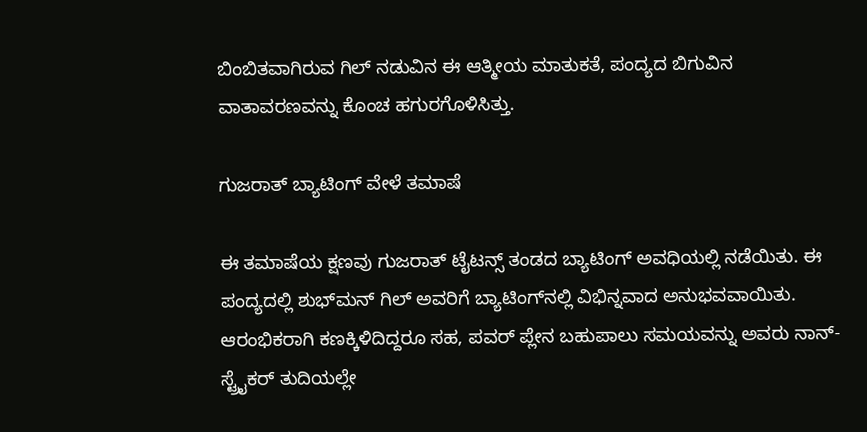ಬಿಂಬಿತವಾಗಿರುವ ಗಿಲ್ ನಡುವಿನ ಈ ಆತ್ಮೀಯ ಮಾತುಕತೆ, ಪಂದ್ಯದ ಬಿಗುವಿನ ವಾತಾವರಣವನ್ನು ಕೊಂಚ ಹಗುರಗೊಳಿಸಿತ್ತು.

ಗುಜರಾತ್ ಬ್ಯಾಟಿಂಗ್ ವೇಳೆ ತಮಾಷೆ

ಈ ತಮಾಷೆಯ ಕ್ಷಣವು ಗುಜರಾತ್ ಟೈಟನ್ಸ್ ತಂಡದ ಬ್ಯಾಟಿಂಗ್ ಅವಧಿಯಲ್ಲಿ ನಡೆಯಿತು. ಈ ಪಂದ್ಯದಲ್ಲಿ ಶುಭ್‌ಮನ್ ಗಿಲ್ ಅವರಿಗೆ ಬ್ಯಾಟಿಂಗ್‌ನಲ್ಲಿ ವಿಭಿನ್ನವಾದ ಅನುಭವವಾಯಿತು. ಆರಂಭಿಕರಾಗಿ ಕಣಕ್ಕಿಳಿದಿದ್ದರೂ ಸಹ, ಪವರ್ ಪ್ಲೇನ ಬಹುಪಾಲು ಸಮಯವನ್ನು ಅವರು ನಾನ್-ಸ್ಟ್ರೈಕರ್ ತುದಿಯಲ್ಲೇ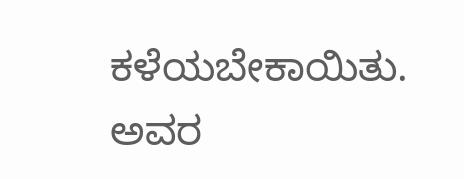ಕಳೆಯಬೇಕಾಯಿತು. ಅವರ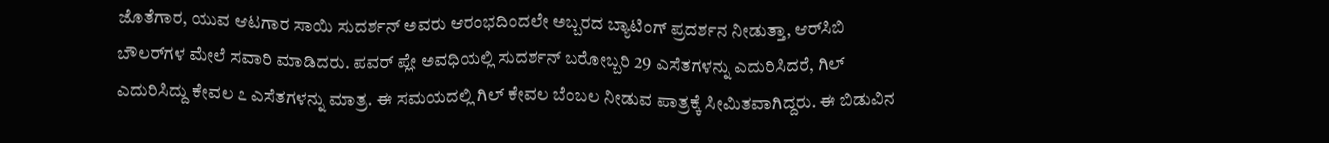ಜೊತೆಗಾರ, ಯುವ ಆಟಗಾರ ಸಾಯಿ ಸುದರ್ಶನ್ ಅವರು ಆರಂಭದಿಂದಲೇ ಅಬ್ಬರದ ಬ್ಯಾಟಿಂಗ್ ಪ್ರದರ್ಶನ ನೀಡುತ್ತಾ, ಆರ್‌ಸಿಬಿ ಬೌಲರ್‌ಗಳ ಮೇಲೆ ಸವಾರಿ ಮಾಡಿದರು. ಪವರ್ ಪ್ಲೇ ಅವಧಿಯಲ್ಲಿ ಸುದರ್ಶನ್ ಬರೋಬ್ಬರಿ 29 ಎಸೆತಗಳನ್ನು ಎದುರಿಸಿದರೆ, ಗಿಲ್ ಎದುರಿಸಿದ್ದು ಕೇವಲ ೭ ಎಸೆತಗಳನ್ನು ಮಾತ್ರ. ಈ ಸಮಯದಲ್ಲಿ ಗಿಲ್ ಕೇವಲ ಬೆಂಬಲ ನೀಡುವ ಪಾತ್ರಕ್ಕೆ ಸೀಮಿತವಾಗಿದ್ದರು. ಈ ಬಿಡುವಿನ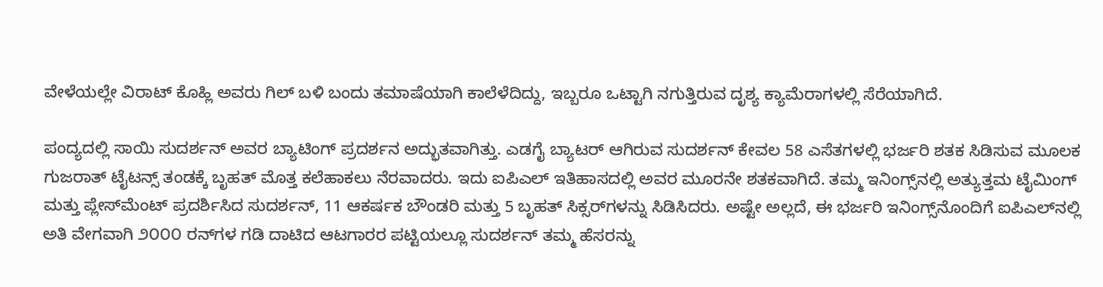ವೇಳೆಯಲ್ಲೇ ವಿರಾಟ್ ಕೊಹ್ಲಿ ಅವರು ಗಿಲ್ ಬಳಿ ಬಂದು ತಮಾಷೆಯಾಗಿ ಕಾಲೆಳೆದಿದ್ದು, ಇಬ್ಬರೂ ಒಟ್ಟಾಗಿ ನಗುತ್ತಿರುವ ದೃಶ್ಯ ಕ್ಯಾಮೆರಾಗಳಲ್ಲಿ ಸೆರೆಯಾಗಿದೆ.

ಪಂದ್ಯದಲ್ಲಿ ಸಾಯಿ ಸುದರ್ಶನ್ ಅವರ ಬ್ಯಾಟಿಂಗ್ ಪ್ರದರ್ಶನ ಅದ್ಭುತವಾಗಿತ್ತು. ಎಡಗೈ ಬ್ಯಾಟರ್ ಆಗಿರುವ ಸುದರ್ಶನ್ ಕೇವಲ 58 ಎಸೆತಗಳಲ್ಲಿ ಭರ್ಜರಿ ಶತಕ ಸಿಡಿಸುವ ಮೂಲಕ ಗುಜರಾತ್ ಟೈಟನ್ಸ್ ತಂಡಕ್ಕೆ ಬೃಹತ್ ಮೊತ್ತ ಕಲೆಹಾಕಲು ನೆರವಾದರು. ಇದು ಐಪಿಎಲ್ ಇತಿಹಾಸದಲ್ಲಿ ಅವರ ಮೂರನೇ ಶತಕವಾಗಿದೆ. ತಮ್ಮ ಇನಿಂಗ್ಸ್‌ನಲ್ಲಿ ಅತ್ಯುತ್ತಮ ಟೈಮಿಂಗ್ ಮತ್ತು ಪ್ಲೇಸ್‌ಮೆಂಟ್ ಪ್ರದರ್ಶಿಸಿದ ಸುದರ್ಶನ್, 11 ಆಕರ್ಷಕ ಬೌಂಡರಿ ಮತ್ತು 5 ಬೃಹತ್ ಸಿಕ್ಸರ್‌ಗಳನ್ನು ಸಿಡಿಸಿದರು. ಅಷ್ಟೇ ಅಲ್ಲದೆ, ಈ ಭರ್ಜರಿ ಇನಿಂಗ್ಸ್‌ನೊಂದಿಗೆ ಐಪಿಎಲ್‌ನಲ್ಲಿ ಅತಿ ವೇಗವಾಗಿ ೨೦೦೦ ರನ್‌ಗಳ ಗಡಿ ದಾಟಿದ ಆಟಗಾರರ ಪಟ್ಟಿಯಲ್ಲೂ ಸುದರ್ಶನ್ ತಮ್ಮ ಹೆಸರನ್ನು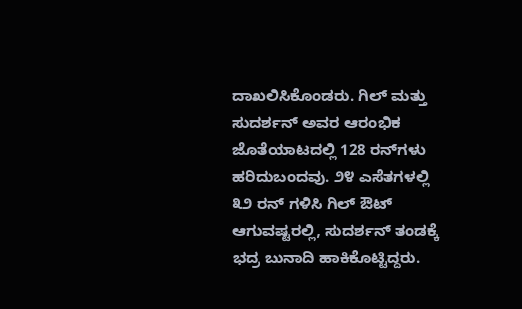ದಾಖಲಿಸಿಕೊಂಡರು. ಗಿಲ್ ಮತ್ತು ಸುದರ್ಶನ್ ಅವರ ಆರಂಭಿಕ ಜೊತೆಯಾಟದಲ್ಲಿ 128 ರನ್‌ಗಳು ಹರಿದುಬಂದವು. ೨೪ ಎಸೆತಗಳಲ್ಲಿ ೩೨ ರನ್ ಗಳಿಸಿ ಗಿಲ್ ಔಟ್ ಆಗುವಷ್ಟರಲ್ಲಿ, ಸುದರ್ಶನ್ ತಂಡಕ್ಕೆ ಭದ್ರ ಬುನಾದಿ ಹಾಕಿಕೊಟ್ಟಿದ್ದರು.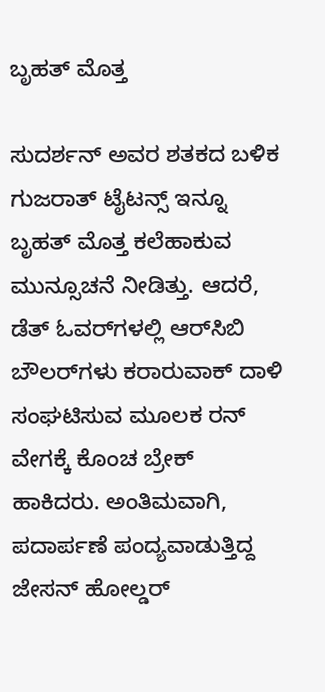ಬೃಹತ್ ಮೊತ್ತ

ಸುದರ್ಶನ್ ಅವರ ಶತಕದ ಬಳಿಕ ಗುಜರಾತ್ ಟೈಟನ್ಸ್ ಇನ್ನೂ ಬೃಹತ್ ಮೊತ್ತ ಕಲೆಹಾಕುವ ಮುನ್ಸೂಚನೆ ನೀಡಿತ್ತು. ಆದರೆ, ಡೆತ್ ಓವರ್‌ಗಳಲ್ಲಿ ಆರ್‌ಸಿಬಿ ಬೌಲರ್‌ಗಳು ಕರಾರುವಾಕ್ ದಾಳಿ ಸಂಘಟಿಸುವ ಮೂಲಕ ರನ್ ವೇಗಕ್ಕೆ ಕೊಂಚ ಬ್ರೇಕ್ ಹಾಕಿದರು. ಅಂತಿಮವಾಗಿ, ಪದಾರ್ಪಣೆ ಪಂದ್ಯವಾಡುತ್ತಿದ್ದ ಜೇಸನ್ ಹೋಲ್ಡರ್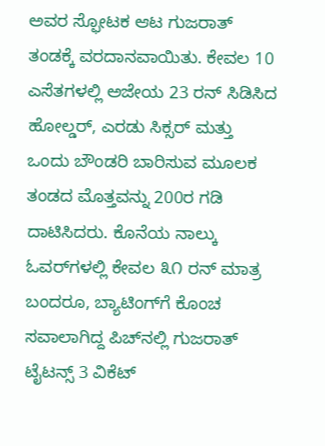ಅವರ ಸ್ಫೋಟಕ ಆಟ ಗುಜರಾತ್ ತಂಡಕ್ಕೆ ವರದಾನವಾಯಿತು. ಕೇವಲ 10 ಎಸೆತಗಳಲ್ಲಿ ಅಜೇಯ 23 ರನ್ ಸಿಡಿಸಿದ ಹೋಲ್ಡರ್, ಎರಡು ಸಿಕ್ಸರ್ ಮತ್ತು ಒಂದು ಬೌಂಡರಿ ಬಾರಿಸುವ ಮೂಲಕ ತಂಡದ ಮೊತ್ತವನ್ನು 200ರ ಗಡಿ ದಾಟಿಸಿದರು. ಕೊನೆಯ ನಾಲ್ಕು ಓವರ್‌ಗಳಲ್ಲಿ ಕೇವಲ ೩೧ ರನ್ ಮಾತ್ರ ಬಂದರೂ, ಬ್ಯಾಟಿಂಗ್‌ಗೆ ಕೊಂಚ ಸವಾಲಾಗಿದ್ದ ಪಿಚ್‌ನಲ್ಲಿ ಗುಜರಾತ್ ಟೈಟನ್ಸ್ 3 ವಿಕೆಟ್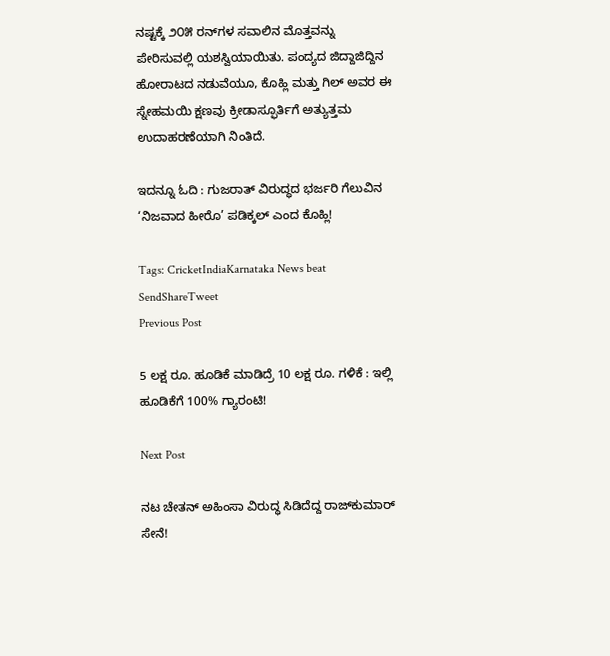ನಷ್ಟಕ್ಕೆ ೨೦೫ ರನ್‌ಗಳ ಸವಾಲಿನ ಮೊತ್ತವನ್ನು ಪೇರಿಸುವಲ್ಲಿ ಯಶಸ್ವಿಯಾಯಿತು. ಪಂದ್ಯದ ಜಿದ್ದಾಜಿದ್ದಿನ ಹೋರಾಟದ ನಡುವೆಯೂ, ಕೊಹ್ಲಿ ಮತ್ತು ಗಿಲ್ ಅವರ ಈ ಸ್ನೇಹಮಯಿ ಕ್ಷಣವು ಕ್ರೀಡಾಸ್ಫೂರ್ತಿಗೆ ಅತ್ಯುತ್ತಮ ಉದಾಹರಣೆಯಾಗಿ ನಿಂತಿದೆ.

ಇದನ್ನೂ ಓದಿ : ಗುಜರಾತ್ ವಿರುದ್ಧದ ಭರ್ಜರಿ ಗೆಲುವಿನ ‘ನಿಜವಾದ ಹೀರೊ’ ಪಡಿಕ್ಕಲ್ ಎಂದ ಕೊಹ್ಲಿ!

Tags: CricketIndiaKarnataka News beat
SendShareTweet
Previous Post

5 ಲಕ್ಷ ರೂ. ಹೂಡಿಕೆ ಮಾಡಿದ್ರೆ 10 ಲಕ್ಷ ರೂ. ಗಳಿಕೆ : ಇಲ್ಲಿ ಹೂಡಿಕೆಗೆ 100% ಗ್ಯಾರಂಟಿ!

Next Post

ನಟ ಚೇತನ್ ಅಹಿಂಸಾ ವಿರುದ್ಧ ಸಿಡಿದೆದ್ದ ರಾಜ್‌ಕುಮಾರ್ ಸೇನೆ!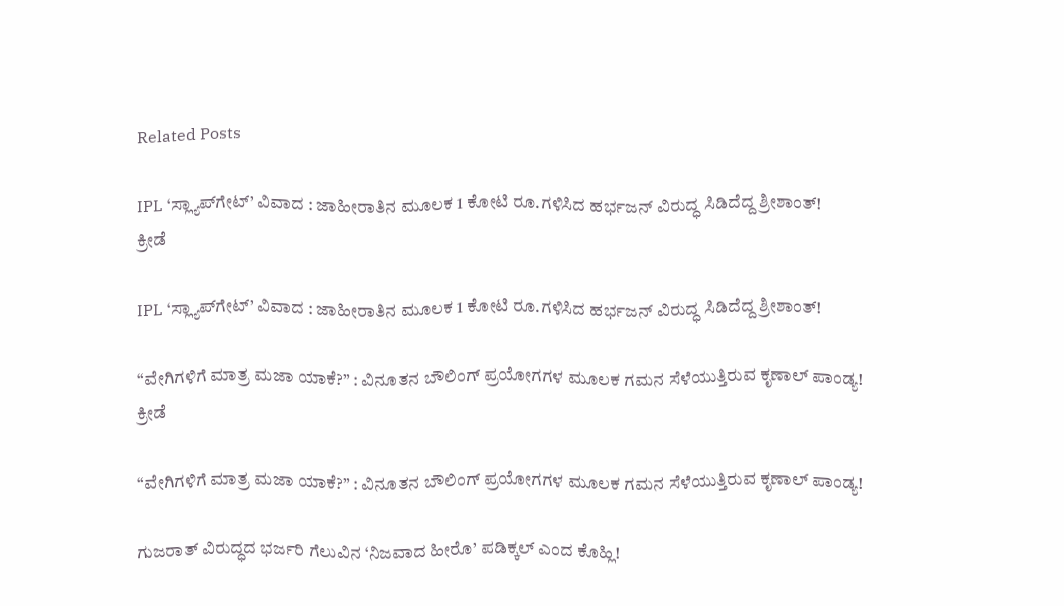Related Posts

IPL ‘ಸ್ಲ್ಯಾಪ್‌ಗೇಟ್’ ವಿವಾದ : ಜಾಹೀರಾತಿನ ಮೂಲಕ 1 ಕೋಟಿ ರೂ.ಗಳಿಸಿದ ಹರ್ಭಜನ್ ವಿರುದ್ಧ ಸಿಡಿದೆದ್ದ ಶ್ರೀಶಾಂತ್!
ಕ್ರೀಡೆ

IPL ‘ಸ್ಲ್ಯಾಪ್‌ಗೇಟ್’ ವಿವಾದ : ಜಾಹೀರಾತಿನ ಮೂಲಕ 1 ಕೋಟಿ ರೂ.ಗಳಿಸಿದ ಹರ್ಭಜನ್ ವಿರುದ್ಧ ಸಿಡಿದೆದ್ದ ಶ್ರೀಶಾಂತ್!

“ವೇಗಿಗಳಿಗೆ ಮಾತ್ರ ಮಜಾ ಯಾಕೆ?” : ವಿನೂತನ ಬೌಲಿಂಗ್ ಪ್ರಯೋಗಗಳ ಮೂಲಕ ಗಮನ ಸೆಳೆಯುತ್ತಿರುವ ಕೃಣಾಲ್ ಪಾಂಡ್ಯ!
ಕ್ರೀಡೆ

“ವೇಗಿಗಳಿಗೆ ಮಾತ್ರ ಮಜಾ ಯಾಕೆ?” : ವಿನೂತನ ಬೌಲಿಂಗ್ ಪ್ರಯೋಗಗಳ ಮೂಲಕ ಗಮನ ಸೆಳೆಯುತ್ತಿರುವ ಕೃಣಾಲ್ ಪಾಂಡ್ಯ!

ಗುಜರಾತ್ ವಿರುದ್ಧದ ಭರ್ಜರಿ ಗೆಲುವಿನ ‘ನಿಜವಾದ ಹೀರೊ’ ಪಡಿಕ್ಕಲ್ ಎಂದ ಕೊಹ್ಲಿ!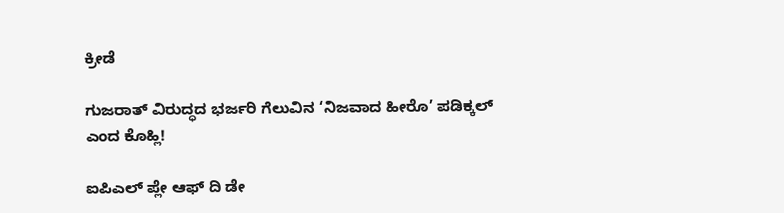ಕ್ರೀಡೆ

ಗುಜರಾತ್ ವಿರುದ್ಧದ ಭರ್ಜರಿ ಗೆಲುವಿನ ‘ನಿಜವಾದ ಹೀರೊ’ ಪಡಿಕ್ಕಲ್ ಎಂದ ಕೊಹ್ಲಿ!

ಐಪಿಎಲ್ ಪ್ಲೇ ಆಫ್ ದಿ ಡೇ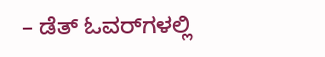– ಡೆತ್ ಓವರ್‌ಗಳಲ್ಲಿ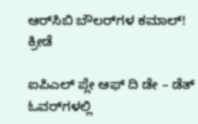ಆರ್‌ಸಿಬಿ ಬೌಲರ್‌ಗಳ ಕಮಾಲ್!
ಕ್ರೀಡೆ

ಐಪಿಎಲ್ ಪ್ಲೇ ಆಫ್ ದಿ ಡೇ – ಡೆತ್ ಓವರ್‌ಗಳಲ್ಲಿ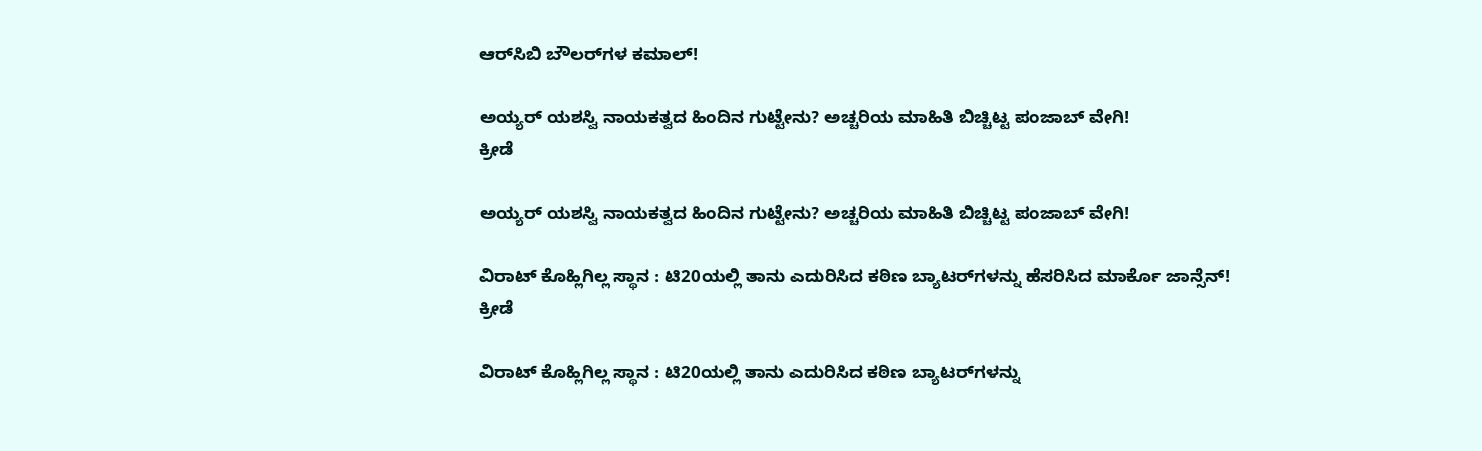ಆರ್‌ಸಿಬಿ ಬೌಲರ್‌ಗಳ ಕಮಾಲ್!

ಅಯ್ಯರ್ ಯಶಸ್ವಿ ನಾಯಕತ್ವದ ಹಿಂದಿನ ಗುಟ್ಟೇನು? ಅಚ್ಚರಿಯ ಮಾಹಿತಿ ಬಿಚ್ಚಿಟ್ಟ ಪಂಜಾಬ್ ವೇಗಿ!
ಕ್ರೀಡೆ

ಅಯ್ಯರ್ ಯಶಸ್ವಿ ನಾಯಕತ್ವದ ಹಿಂದಿನ ಗುಟ್ಟೇನು? ಅಚ್ಚರಿಯ ಮಾಹಿತಿ ಬಿಚ್ಚಿಟ್ಟ ಪಂಜಾಬ್ ವೇಗಿ!

ವಿರಾಟ್ ಕೊಹ್ಲಿಗಿಲ್ಲ ಸ್ಥಾನ : ಟಿ20ಯಲ್ಲಿ ತಾನು ಎದುರಿಸಿದ ಕಠಿಣ ಬ್ಯಾಟರ್‌ಗಳನ್ನು ಹೆಸರಿಸಿದ ಮಾರ್ಕೊ ಜಾನ್ಸೆನ್!
ಕ್ರೀಡೆ

ವಿರಾಟ್ ಕೊಹ್ಲಿಗಿಲ್ಲ ಸ್ಥಾನ : ಟಿ20ಯಲ್ಲಿ ತಾನು ಎದುರಿಸಿದ ಕಠಿಣ ಬ್ಯಾಟರ್‌ಗಳನ್ನು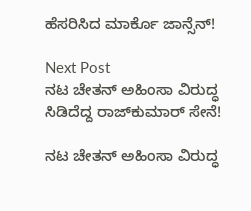ಹೆಸರಿಸಿದ ಮಾರ್ಕೊ ಜಾನ್ಸೆನ್!

Next Post
ನಟ ಚೇತನ್ ಅಹಿಂಸಾ ವಿರುದ್ಧ ಸಿಡಿದೆದ್ದ ರಾಜ್‌ಕುಮಾರ್ ಸೇನೆ!

ನಟ ಚೇತನ್ ಅಹಿಂಸಾ ವಿರುದ್ಧ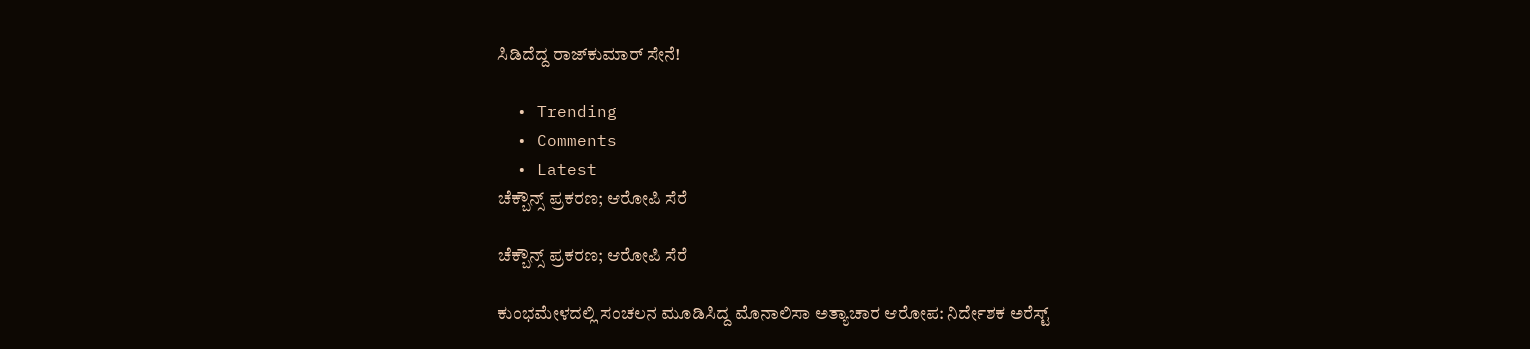ಸಿಡಿದೆದ್ದ ರಾಜ್‌ಕುಮಾರ್ ಸೇನೆ!

  • Trending
  • Comments
  • Latest
ಚೆಕ್ಬೌನ್ಸ್ ಪ್ರಕರಣ; ಆರೋಪಿ ಸೆರೆ

ಚೆಕ್ಬೌನ್ಸ್ ಪ್ರಕರಣ; ಆರೋಪಿ ಸೆರೆ

ಕುಂಭಮೇಳದಲ್ಲಿ ಸಂಚಲನ ಮೂಡಿಸಿದ್ದ ಮೊನಾಲಿಸಾ ಅತ್ಯಾಚಾರ ಆರೋಪ: ನಿರ್ದೇಶಕ ಅರೆಸ್ಟ್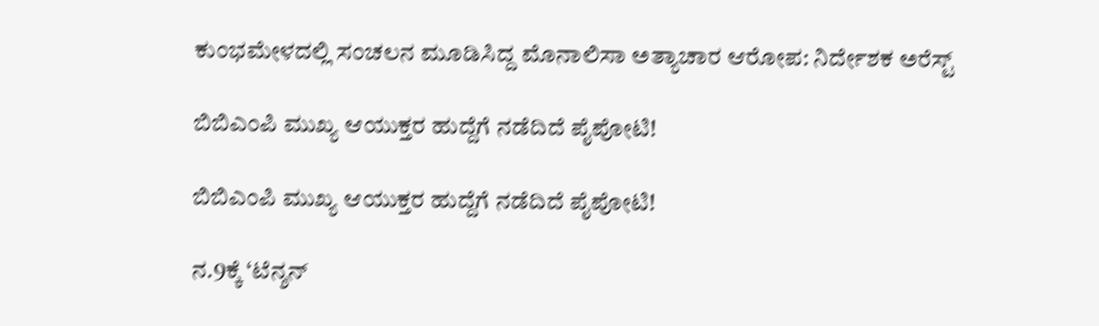ಕುಂಭಮೇಳದಲ್ಲಿ ಸಂಚಲನ ಮೂಡಿಸಿದ್ದ ಮೊನಾಲಿಸಾ ಅತ್ಯಾಚಾರ ಆರೋಪ: ನಿರ್ದೇಶಕ ಅರೆಸ್ಟ್

ಬಿಬಿಎಂಪಿ ಮುಖ್ಯ ಆಯುಕ್ತರ ಹುದ್ದೆಗೆ ನಡೆದಿದೆ ಪೈಪೋಟಿ!

ಬಿಬಿಎಂಪಿ ಮುಖ್ಯ ಆಯುಕ್ತರ ಹುದ್ದೆಗೆ ನಡೆದಿದೆ ಪೈಪೋಟಿ!

ನ.9ಕ್ಕೆ ‘ಟೆನ್ಶನ್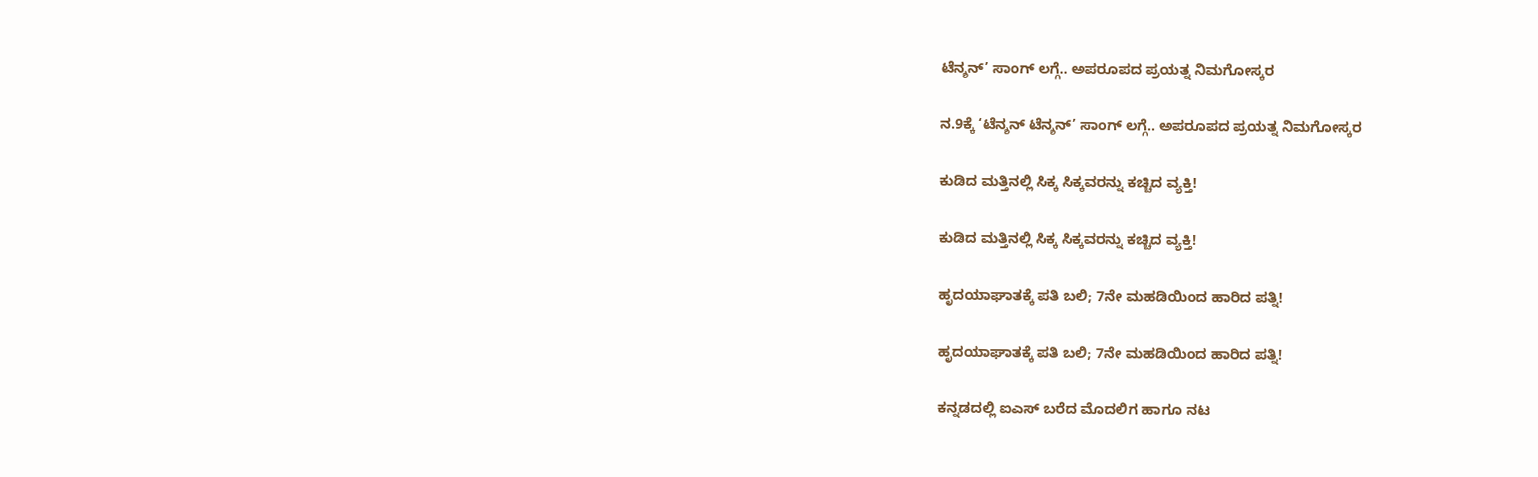ಟೆನ್ಶನ್’ ಸಾಂಗ್ ಲಗ್ಗೆ.. ಅಪರೂಪದ ಪ್ರಯತ್ನ ನಿಮಗೋಸ್ಕರ

ನ.9ಕ್ಕೆ ‘ಟೆನ್ಶನ್ ಟೆನ್ಶನ್’ ಸಾಂಗ್ ಲಗ್ಗೆ.. ಅಪರೂಪದ ಪ್ರಯತ್ನ ನಿಮಗೋಸ್ಕರ

ಕುಡಿದ ಮತ್ತಿನಲ್ಲಿ ಸಿಕ್ಕ ಸಿಕ್ಕವರನ್ನು ಕಚ್ಚಿದ ವ್ಯಕ್ತಿ!

ಕುಡಿದ ಮತ್ತಿನಲ್ಲಿ ಸಿಕ್ಕ ಸಿಕ್ಕವರನ್ನು ಕಚ್ಚಿದ ವ್ಯಕ್ತಿ!

ಹೃದಯಾಘಾತಕ್ಕೆ ಪತಿ ಬಲಿ; 7ನೇ ಮಹಡಿಯಿಂದ ಹಾರಿದ ಪತ್ನಿ!

ಹೃದಯಾಘಾತಕ್ಕೆ ಪತಿ ಬಲಿ; 7ನೇ ಮಹಡಿಯಿಂದ ಹಾರಿದ ಪತ್ನಿ!

ಕನ್ನಡದಲ್ಲಿ ಐಎಸ್ ಬರೆದ ಮೊದಲಿಗ ಹಾಗೂ ನಟ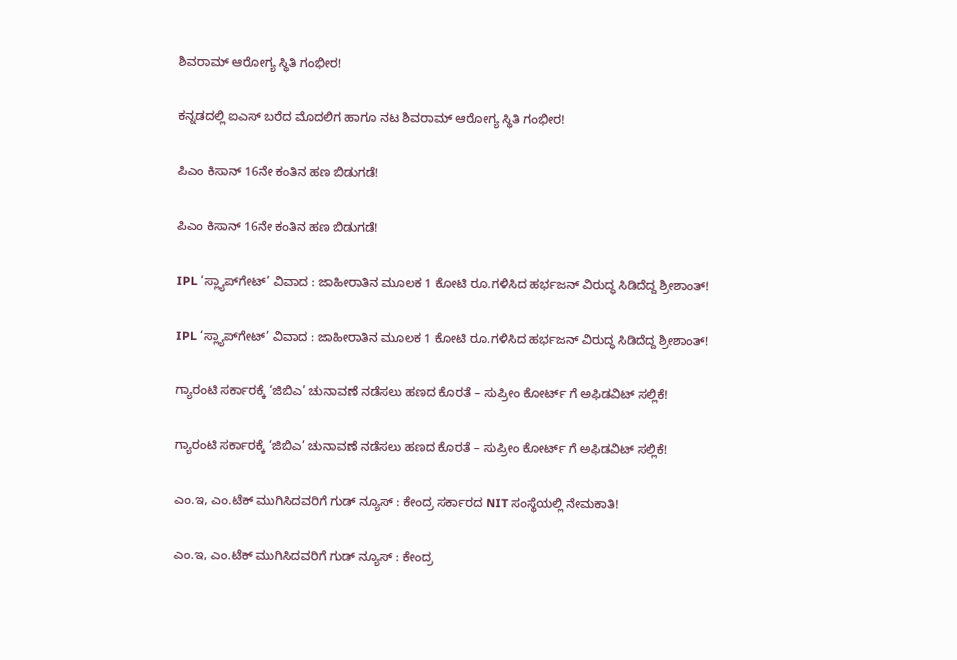ಶಿವರಾಮ್ ಆರೋಗ್ಯ ಸ್ಥಿತಿ ಗಂಭೀರ!

ಕನ್ನಡದಲ್ಲಿ ಐಎಸ್ ಬರೆದ ಮೊದಲಿಗ ಹಾಗೂ ನಟ ಶಿವರಾಮ್ ಆರೋಗ್ಯ ಸ್ಥಿತಿ ಗಂಭೀರ!

ಪಿಎಂ ಕಿಸಾನ್ 16ನೇ ಕಂತಿನ ಹಣ ಬಿಡುಗಡೆ!

ಪಿಎಂ ಕಿಸಾನ್ 16ನೇ ಕಂತಿನ ಹಣ ಬಿಡುಗಡೆ!

IPL ‘ಸ್ಲ್ಯಾಪ್‌ಗೇಟ್’ ವಿವಾದ : ಜಾಹೀರಾತಿನ ಮೂಲಕ 1 ಕೋಟಿ ರೂ.ಗಳಿಸಿದ ಹರ್ಭಜನ್ ವಿರುದ್ಧ ಸಿಡಿದೆದ್ದ ಶ್ರೀಶಾಂತ್!

IPL ‘ಸ್ಲ್ಯಾಪ್‌ಗೇಟ್’ ವಿವಾದ : ಜಾಹೀರಾತಿನ ಮೂಲಕ 1 ಕೋಟಿ ರೂ.ಗಳಿಸಿದ ಹರ್ಭಜನ್ ವಿರುದ್ಧ ಸಿಡಿದೆದ್ದ ಶ್ರೀಶಾಂತ್!

ಗ್ಯಾರಂಟಿ ಸರ್ಕಾರಕ್ಕೆ ‘ಜಿಬಿಎ’ ಚುನಾವಣೆ ನಡೆಸಲು ಹಣದ ಕೊರತೆ – ಸುಪ್ರೀಂ ಕೋರ್ಟ್ ಗೆ ಅಫಿಡವಿಟ್ ಸಲ್ಲಿಕೆ!

ಗ್ಯಾರಂಟಿ ಸರ್ಕಾರಕ್ಕೆ ‘ಜಿಬಿಎ’ ಚುನಾವಣೆ ನಡೆಸಲು ಹಣದ ಕೊರತೆ – ಸುಪ್ರೀಂ ಕೋರ್ಟ್ ಗೆ ಅಫಿಡವಿಟ್ ಸಲ್ಲಿಕೆ!

ಎಂ.ಇ, ಎಂ.ಟೆಕ್ ಮುಗಿಸಿದವರಿಗೆ ಗುಡ್ ನ್ಯೂಸ್ : ಕೇಂದ್ರ ಸರ್ಕಾರದ NIT ಸಂಸ್ಥೆಯಲ್ಲಿ ನೇಮಕಾತಿ!

ಎಂ.ಇ, ಎಂ.ಟೆಕ್ ಮುಗಿಸಿದವರಿಗೆ ಗುಡ್ ನ್ಯೂಸ್ : ಕೇಂದ್ರ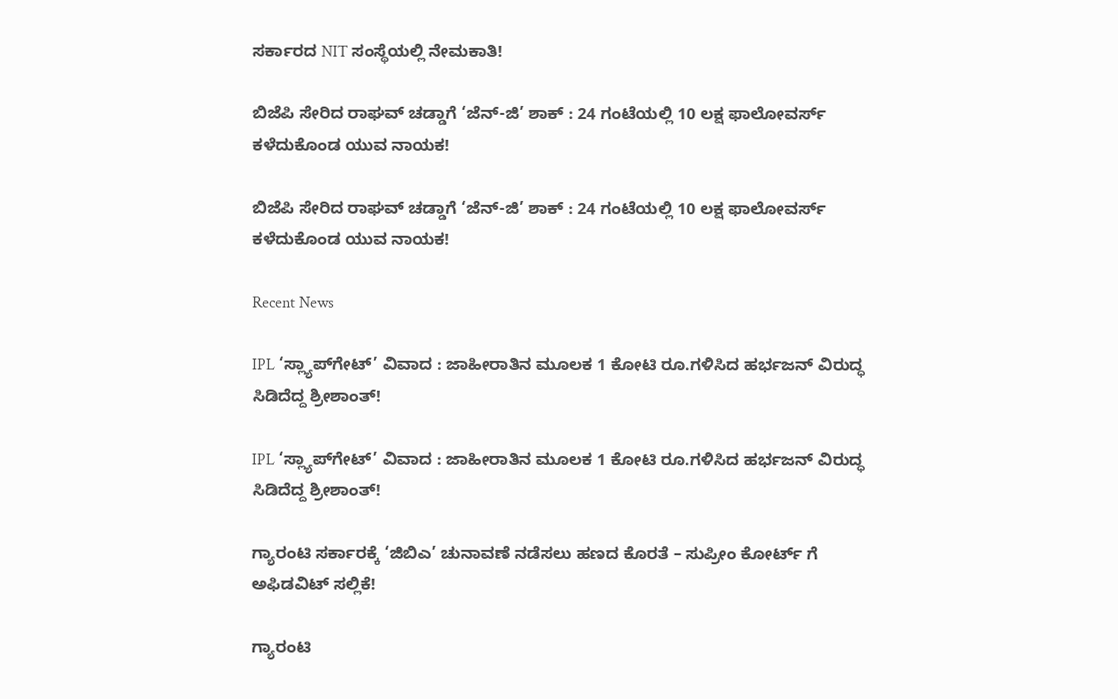ಸರ್ಕಾರದ NIT ಸಂಸ್ಥೆಯಲ್ಲಿ ನೇಮಕಾತಿ!

ಬಿಜೆಪಿ ಸೇರಿದ ರಾಘವ್ ಚಡ್ಡಾಗೆ ‘ಜೆನ್-ಜಿ’ ಶಾಕ್ : 24 ಗಂಟೆಯಲ್ಲಿ 10 ಲಕ್ಷ ಫಾಲೋವರ್ಸ್ ಕಳೆದುಕೊಂಡ ಯುವ ನಾಯಕ!

ಬಿಜೆಪಿ ಸೇರಿದ ರಾಘವ್ ಚಡ್ಡಾಗೆ ‘ಜೆನ್-ಜಿ’ ಶಾಕ್ : 24 ಗಂಟೆಯಲ್ಲಿ 10 ಲಕ್ಷ ಫಾಲೋವರ್ಸ್ ಕಳೆದುಕೊಂಡ ಯುವ ನಾಯಕ!

Recent News

IPL ‘ಸ್ಲ್ಯಾಪ್‌ಗೇಟ್’ ವಿವಾದ : ಜಾಹೀರಾತಿನ ಮೂಲಕ 1 ಕೋಟಿ ರೂ.ಗಳಿಸಿದ ಹರ್ಭಜನ್ ವಿರುದ್ಧ ಸಿಡಿದೆದ್ದ ಶ್ರೀಶಾಂತ್!

IPL ‘ಸ್ಲ್ಯಾಪ್‌ಗೇಟ್’ ವಿವಾದ : ಜಾಹೀರಾತಿನ ಮೂಲಕ 1 ಕೋಟಿ ರೂ.ಗಳಿಸಿದ ಹರ್ಭಜನ್ ವಿರುದ್ಧ ಸಿಡಿದೆದ್ದ ಶ್ರೀಶಾಂತ್!

ಗ್ಯಾರಂಟಿ ಸರ್ಕಾರಕ್ಕೆ ‘ಜಿಬಿಎ’ ಚುನಾವಣೆ ನಡೆಸಲು ಹಣದ ಕೊರತೆ – ಸುಪ್ರೀಂ ಕೋರ್ಟ್ ಗೆ ಅಫಿಡವಿಟ್ ಸಲ್ಲಿಕೆ!

ಗ್ಯಾರಂಟಿ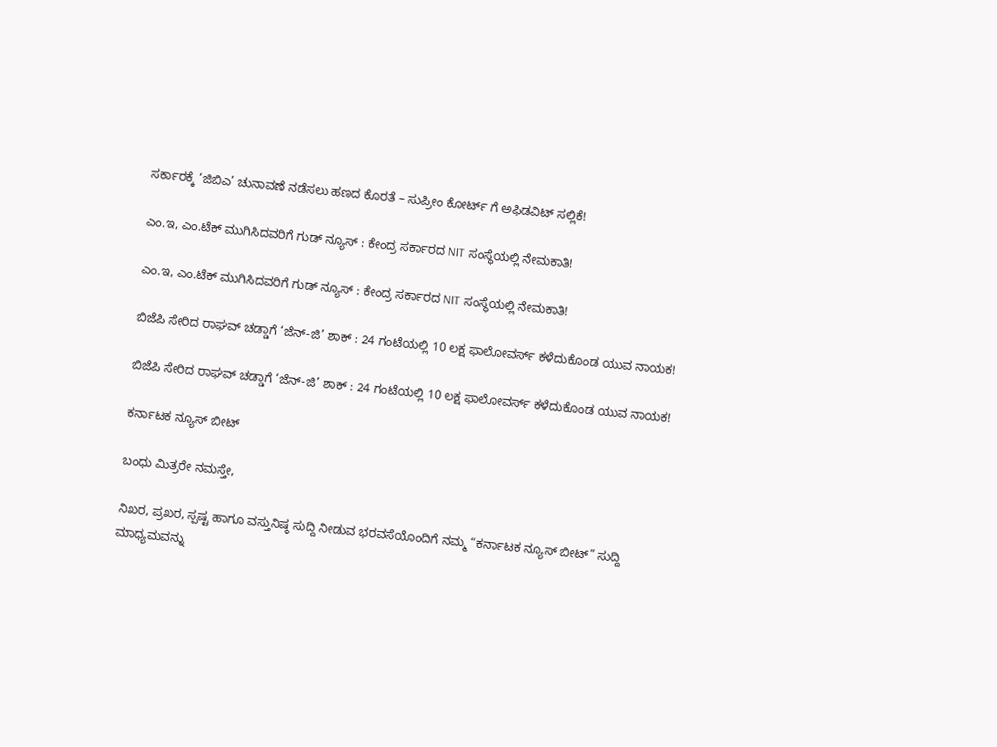ಸರ್ಕಾರಕ್ಕೆ ‘ಜಿಬಿಎ’ ಚುನಾವಣೆ ನಡೆಸಲು ಹಣದ ಕೊರತೆ – ಸುಪ್ರೀಂ ಕೋರ್ಟ್ ಗೆ ಅಫಿಡವಿಟ್ ಸಲ್ಲಿಕೆ!

ಎಂ.ಇ, ಎಂ.ಟೆಕ್ ಮುಗಿಸಿದವರಿಗೆ ಗುಡ್ ನ್ಯೂಸ್ : ಕೇಂದ್ರ ಸರ್ಕಾರದ NIT ಸಂಸ್ಥೆಯಲ್ಲಿ ನೇಮಕಾತಿ!

ಎಂ.ಇ, ಎಂ.ಟೆಕ್ ಮುಗಿಸಿದವರಿಗೆ ಗುಡ್ ನ್ಯೂಸ್ : ಕೇಂದ್ರ ಸರ್ಕಾರದ NIT ಸಂಸ್ಥೆಯಲ್ಲಿ ನೇಮಕಾತಿ!

ಬಿಜೆಪಿ ಸೇರಿದ ರಾಘವ್ ಚಡ್ಡಾಗೆ ‘ಜೆನ್-ಜಿ’ ಶಾಕ್ : 24 ಗಂಟೆಯಲ್ಲಿ 10 ಲಕ್ಷ ಫಾಲೋವರ್ಸ್ ಕಳೆದುಕೊಂಡ ಯುವ ನಾಯಕ!

ಬಿಜೆಪಿ ಸೇರಿದ ರಾಘವ್ ಚಡ್ಡಾಗೆ ‘ಜೆನ್-ಜಿ’ ಶಾಕ್ : 24 ಗಂಟೆಯಲ್ಲಿ 10 ಲಕ್ಷ ಫಾಲೋವರ್ಸ್ ಕಳೆದುಕೊಂಡ ಯುವ ನಾಯಕ!

ಕರ್ನಾಟಕ ನ್ಯೂಸ್ ಬೀಟ್

ಬಂಧು ಮಿತ್ರರೇ ನಮಸ್ತೇ,

ನಿಖರ, ಪ್ರಖರ, ಸ್ಪಷ್ಟ ಹಾಗೂ ವಸ್ತುನಿಷ್ಠ ಸುದ್ದಿ ನೀಡುವ ಭರವಸೆಯೊಂದಿಗೆ ನಮ್ಮ “ಕರ್ನಾಟಕ ನ್ಯೂಸ್ ಬೀಟ್” ಸುದ್ದಿ ಮಾಧ್ಯಮವನ್ನು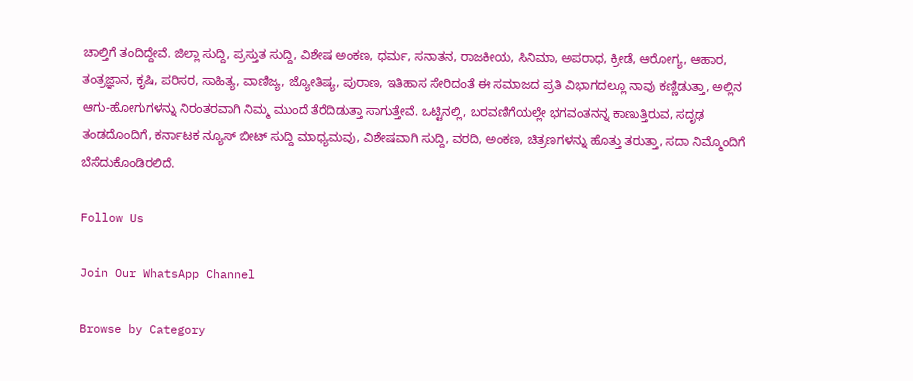ಚಾಲ್ತಿಗೆ ತಂದಿದ್ದೇವೆ. ಜಿಲ್ಲಾ ಸುದ್ದಿ, ಪ್ರಸ್ತುತ ಸುದ್ದಿ, ವಿಶೇಷ ಅಂಕಣ, ಧರ್ಮ, ಸನಾತನ, ರಾಜಕೀಯ, ಸಿನಿಮಾ, ಅಪರಾಧ, ಕ್ರೀಡೆ, ಆರೋಗ್ಯ, ಆಹಾರ, ತಂತ್ರಜ್ಞಾನ, ಕೃಷಿ, ಪರಿಸರ, ಸಾಹಿತ್ಯ, ವಾಣಿಜ್ಯ, ಜ್ಯೋತಿಷ್ಯ, ಪುರಾಣ, ಇತಿಹಾಸ ಸೇರಿದಂತೆ ಈ ಸಮಾಜದ ಪ್ರತಿ ವಿಭಾಗದಲ್ಲೂ ನಾವು ಕಣ್ಣಿಡುತ್ತಾ, ಅಲ್ಲಿನ ಆಗು-ಹೋಗುಗಳನ್ನು ನಿರಂತರವಾಗಿ ನಿಮ್ಮ ಮುಂದೆ ತೆರೆದಿಡುತ್ತಾ ಸಾಗುತ್ತೇವೆ. ಒಟ್ಟಿನಲ್ಲಿ, ಬರವಣಿಗೆಯಲ್ಲೇ ಭಗವಂತನನ್ನ ಕಾಣುತ್ತಿರುವ, ಸದೃಢ ತಂಡದೊಂದಿಗೆ, ಕರ್ನಾಟಕ ನ್ಯೂಸ್ ಬೀಟ್ ಸುದ್ದಿ ಮಾಧ್ಯಮವು, ವಿಶೇಷವಾಗಿ ಸುದ್ದಿ, ವರದಿ, ಅಂಕಣ, ಚಿತ್ರಣಗಳನ್ನು ಹೊತ್ತು ತರುತ್ತಾ, ಸದಾ ನಿಮ್ಮೊಂದಿಗೆ ಬೆಸೆದುಕೊಂಡಿರಲಿದೆ.

Follow Us

Join Our WhatsApp Channel

Browse by Category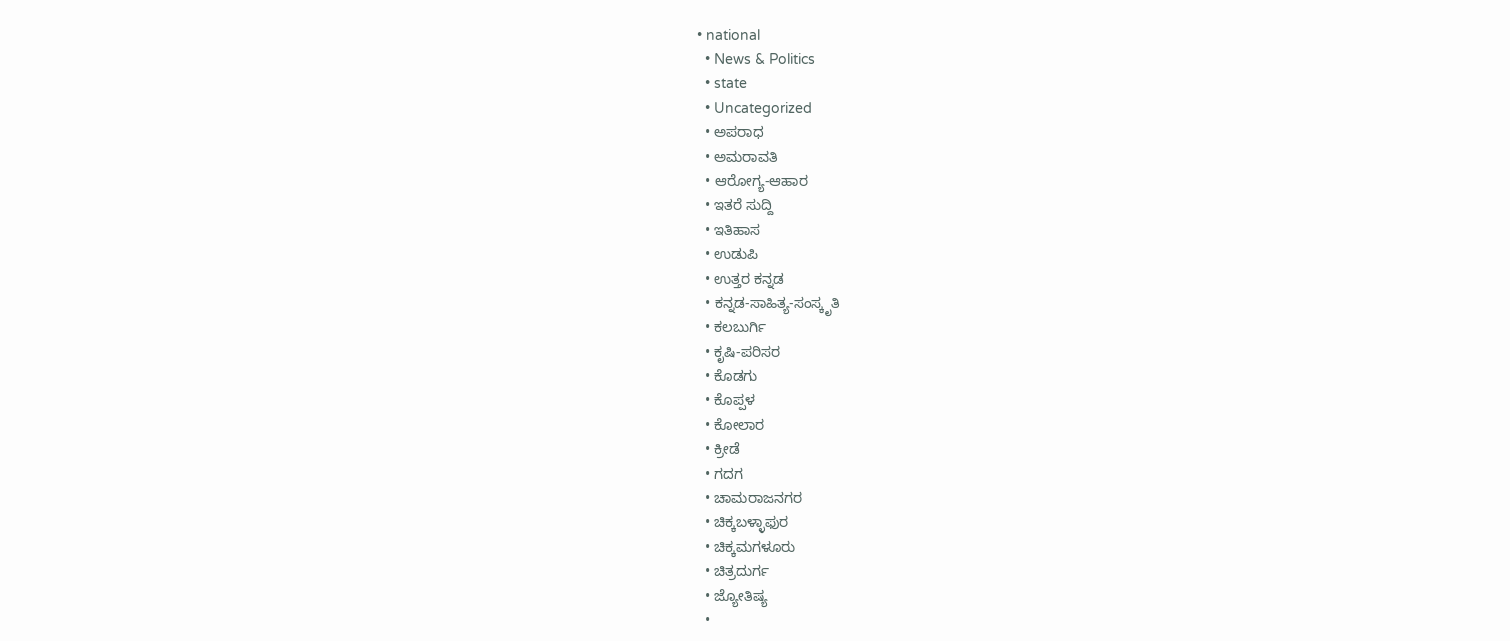• national
  • News & Politics
  • state
  • Uncategorized
  • ಅಪರಾಧ
  • ಅಮರಾವತಿ
  • ಆರೋಗ್ಯ-ಆಹಾರ
  • ಇತರೆ ಸುದ್ದಿ
  • ಇತಿಹಾಸ
  • ಉಡುಪಿ
  • ಉತ್ತರ ಕನ್ನಡ
  • ಕನ್ನಡ-ಸಾಹಿತ್ಯ-ಸಂಸ್ಕೃತಿ
  • ಕಲಬುರ್ಗಿ
  • ಕೃಷಿ-ಪರಿಸರ
  • ಕೊಡಗು
  • ಕೊಪ್ಪಳ
  • ಕೋಲಾರ
  • ಕ್ರೀಡೆ
  • ಗದಗ
  • ಚಾಮರಾಜನಗರ
  • ಚಿಕ್ಕಬಳ್ಳಾಫುರ
  • ಚಿಕ್ಕಮಗಳೂರು
  • ಚಿತ್ರದುರ್ಗ
  • ಜ್ಯೋತಿಷ್ಯ
  •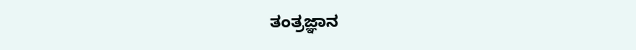ತಂತ್ರಜ್ಞಾನ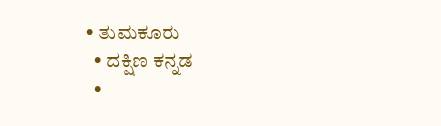• ತುಮಕೂರು
  • ದಕ್ಷಿಣ ಕನ್ನಡ
  •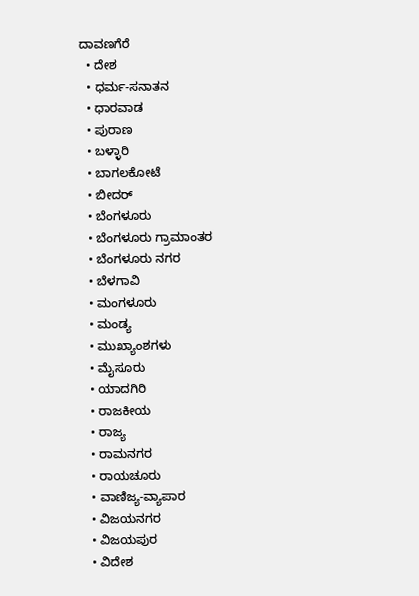ದಾವಣಗೆರೆ
  • ದೇಶ
  • ಧರ್ಮ-ಸನಾತನ
  • ಧಾರವಾಡ
  • ಪುರಾಣ
  • ಬಳ್ಳಾರಿ
  • ಬಾಗಲಕೋಟೆ
  • ಬೀದರ್
  • ಬೆಂಗಳೂರು
  • ಬೆಂಗಳೂರು ಗ್ರಾಮಾಂತರ
  • ಬೆಂಗಳೂರು ನಗರ
  • ಬೆಳಗಾವಿ
  • ಮಂಗಳೂರು
  • ಮಂಡ್ಯ
  • ಮುಖ್ಯಾಂಶಗಳು
  • ಮೈಸೂರು
  • ಯಾದಗಿರಿ
  • ರಾಜಕೀಯ
  • ರಾಜ್ಯ
  • ರಾಮನಗರ
  • ರಾಯಚೂರು
  • ವಾಣಿಜ್ಯ-ವ್ಯಾಪಾರ
  • ವಿಜಯನಗರ
  • ವಿಜಯಪುರ
  • ವಿದೇಶ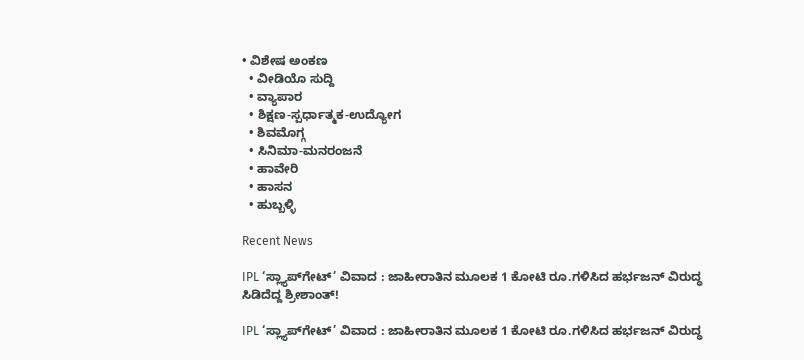• ವಿಶೇಷ ಅಂಕಣ
  • ವೀಡಿಯೊ ಸುದ್ದಿ
  • ವ್ಯಾಪಾರ
  • ಶಿಕ್ಷಣ-ಸ್ಪರ್ಧಾತ್ಮಕ-ಉದ್ಯೋಗ
  • ಶಿವಮೊಗ್ಗ
  • ಸಿನಿಮಾ-ಮನರಂಜನೆ
  • ಹಾವೇರಿ
  • ಹಾಸನ
  • ಹುಬ್ಬಳ್ಳಿ

Recent News

IPL ‘ಸ್ಲ್ಯಾಪ್‌ಗೇಟ್’ ವಿವಾದ : ಜಾಹೀರಾತಿನ ಮೂಲಕ 1 ಕೋಟಿ ರೂ.ಗಳಿಸಿದ ಹರ್ಭಜನ್ ವಿರುದ್ಧ ಸಿಡಿದೆದ್ದ ಶ್ರೀಶಾಂತ್!

IPL ‘ಸ್ಲ್ಯಾಪ್‌ಗೇಟ್’ ವಿವಾದ : ಜಾಹೀರಾತಿನ ಮೂಲಕ 1 ಕೋಟಿ ರೂ.ಗಳಿಸಿದ ಹರ್ಭಜನ್ ವಿರುದ್ಧ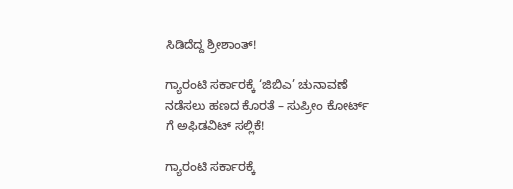ಸಿಡಿದೆದ್ದ ಶ್ರೀಶಾಂತ್!

ಗ್ಯಾರಂಟಿ ಸರ್ಕಾರಕ್ಕೆ ‘ಜಿಬಿಎ’ ಚುನಾವಣೆ ನಡೆಸಲು ಹಣದ ಕೊರತೆ – ಸುಪ್ರೀಂ ಕೋರ್ಟ್ ಗೆ ಅಫಿಡವಿಟ್ ಸಲ್ಲಿಕೆ!

ಗ್ಯಾರಂಟಿ ಸರ್ಕಾರಕ್ಕೆ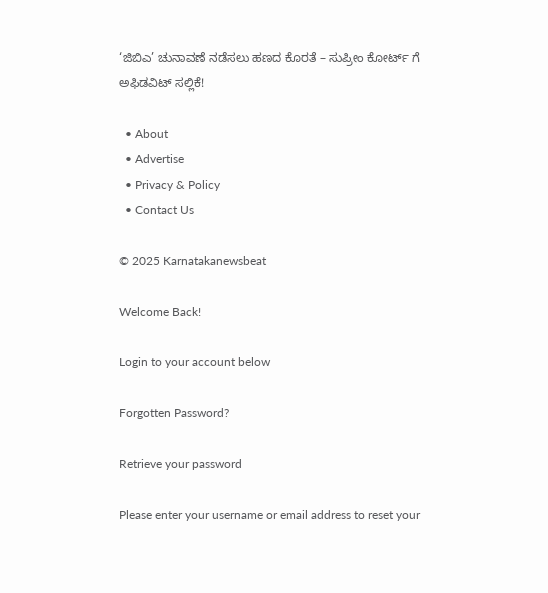‘ಜಿಬಿಎ’ ಚುನಾವಣೆ ನಡೆಸಲು ಹಣದ ಕೊರತೆ – ಸುಪ್ರೀಂ ಕೋರ್ಟ್ ಗೆ ಅಫಿಡವಿಟ್ ಸಲ್ಲಿಕೆ!

  • About
  • Advertise
  • Privacy & Policy
  • Contact Us

© 2025 Karnatakanewsbeat

Welcome Back!

Login to your account below

Forgotten Password?

Retrieve your password

Please enter your username or email address to reset your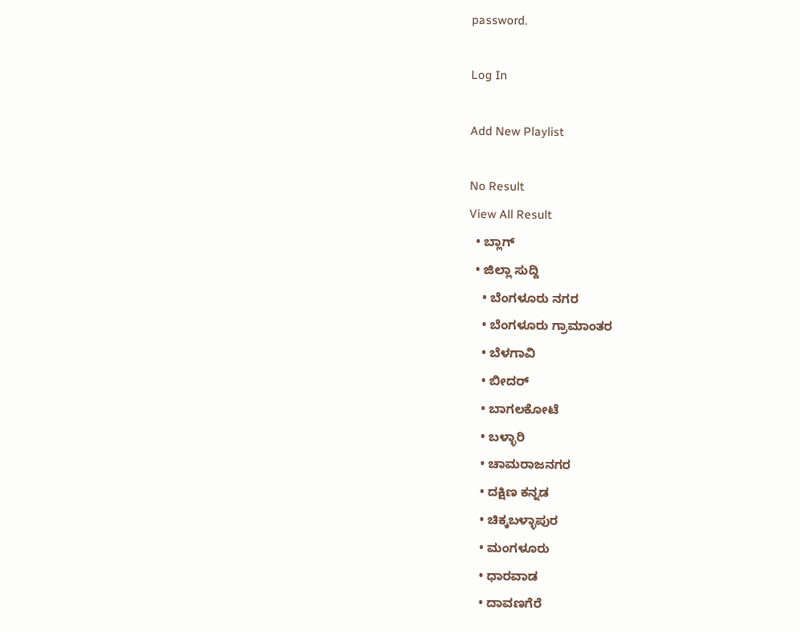password.

Log In

Add New Playlist

No Result
View All Result
  • ಬ್ಲಾಗ್
  • ಜಿಲ್ಲಾ ಸುದ್ದಿ
    • ಬೆಂಗಳೂರು ನಗರ
    • ಬೆಂಗಳೂರು ಗ್ರಾಮಾಂತರ
    • ಬೆಳಗಾವಿ
    • ಬೀದರ್
    • ಬಾಗಲಕೋಟೆ
    • ಬಳ್ಳಾರಿ
    • ಚಾಮರಾಜನಗರ
    • ದಕ್ಷಿಣ ಕನ್ನಡ
    • ಚಿಕ್ಕಬಳ್ಳಾಪುರ
    • ಮಂಗಳೂರು
    • ಧಾರವಾಡ
    • ದಾವಣಗೆರೆ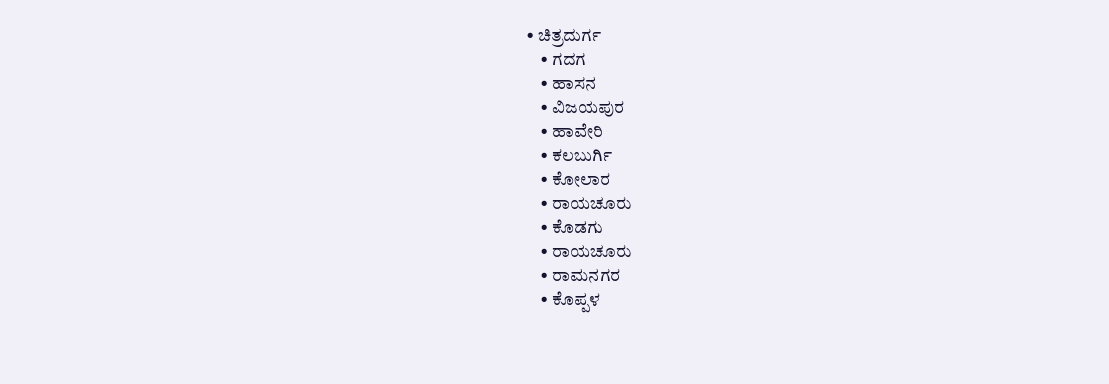• ಚಿತ್ರದುರ್ಗ
    • ಗದಗ
    • ಹಾಸನ
    • ವಿಜಯಪುರ
    • ಹಾವೇರಿ
    • ಕಲಬುರ್ಗಿ
    • ಕೋಲಾರ
    • ರಾಯಚೂರು
    • ಕೊಡಗು
    • ರಾಯಚೂರು
    • ರಾಮನಗರ
    • ಕೊಪ್ಪಳ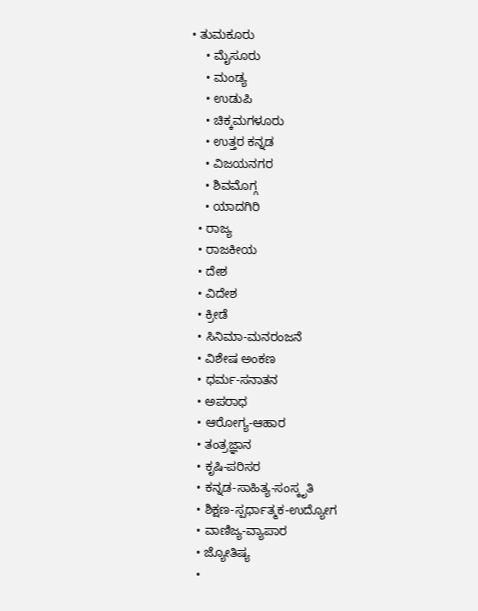• ತುಮಕೂರು
    • ಮೈಸೂರು
    • ಮಂಡ್ಯ
    • ಉಡುಪಿ
    • ಚಿಕ್ಕಮಗಳೂರು
    • ಉತ್ತರ ಕನ್ನಡ
    • ವಿಜಯನಗರ
    • ಶಿವಮೊಗ್ಗ
    • ಯಾದಗಿರಿ
  • ರಾಜ್ಯ
  • ರಾಜಕೀಯ
  • ದೇಶ
  • ವಿದೇಶ
  • ಕ್ರೀಡೆ
  • ಸಿನಿಮಾ-ಮನರಂಜನೆ
  • ವಿಶೇಷ ಅಂಕಣ
  • ಧರ್ಮ-ಸನಾತನ
  • ಅಪರಾಧ
  • ಆರೋಗ್ಯ-ಆಹಾರ
  • ತಂತ್ರಜ್ಞಾನ
  • ಕೃಷಿ-ಪರಿಸರ
  • ಕನ್ನಡ-ಸಾಹಿತ್ಯ-ಸಂಸ್ಕೃತಿ
  • ಶಿಕ್ಷಣ-ಸ್ಪರ್ಧಾತ್ಮಕ-ಉದ್ಯೋಗ
  • ವಾಣಿಜ್ಯ-ವ್ಯಾಪಾರ
  • ಜ್ಯೋತಿಷ್ಯ
  •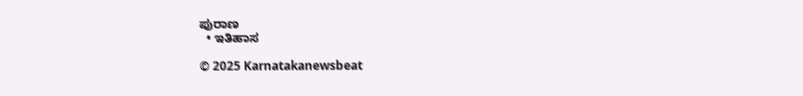ಪುರಾಣ
  • ಇತಿಹಾಸ

© 2025 Karnatakanewsbeat